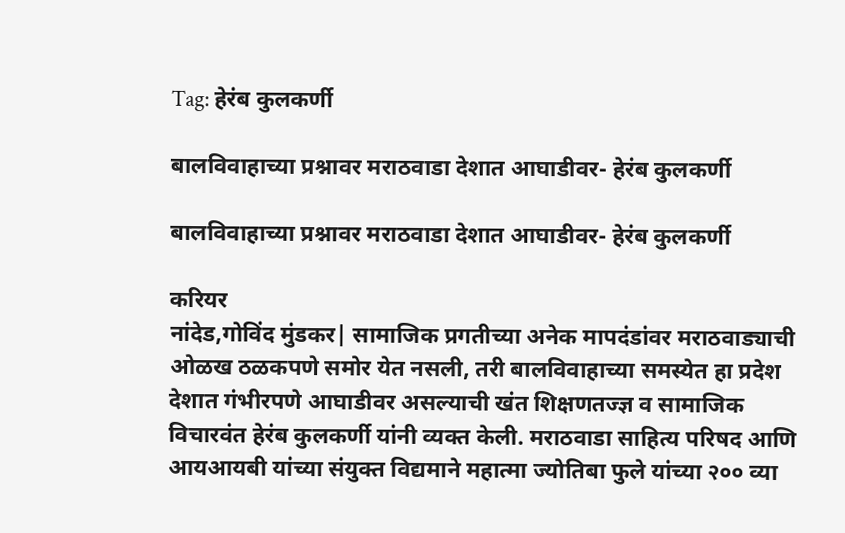Tag: हेरंब कुलकर्णी

बालविवाहाच्या प्रश्नावर मराठवाडा देशात आघाडीवर- हेरंब कुलकर्णी

बालविवाहाच्या प्रश्नावर मराठवाडा देशात आघाडीवर- हेरंब कुलकर्णी

करियर
नांदेड,गोविंद मुंडकर| सामाजिक प्रगतीच्या अनेक मापदंडांवर मराठवाड्याची ओळख ठळकपणे समोर येत नसली, तरी बालविवाहाच्या समस्येत हा प्रदेश देशात गंभीरपणे आघाडीवर असल्याची खंत शिक्षणतज्ज्ञ व सामाजिक विचारवंत हेरंब कुलकर्णी यांनी व्यक्त केली. मराठवाडा साहित्य परिषद आणि आयआयबी यांच्या संयुक्त विद्यमाने महात्मा ज्योतिबा फुले यांच्या २०० व्या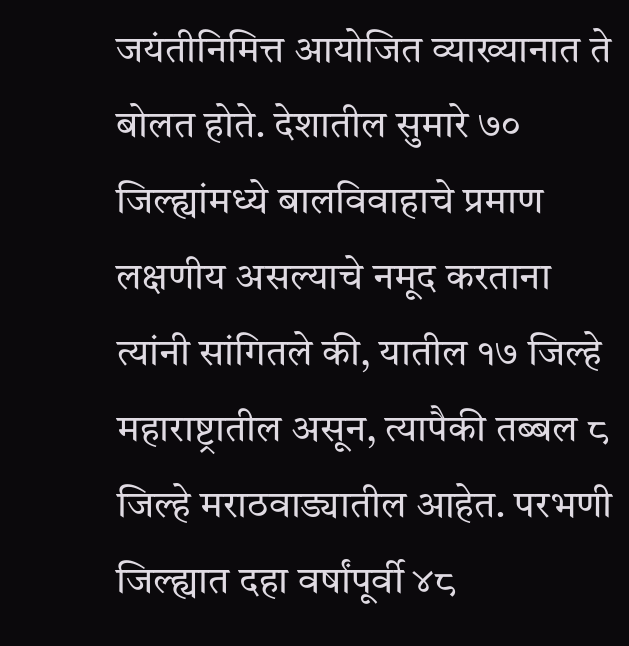जयंतीनिमित्त आयोजित व्याख्यानात ते बोलत होते. देशातील सुमारे ७० जिल्ह्यांमध्ये बालविवाहाचे प्रमाण लक्षणीय असल्याचे नमूद करताना त्यांनी सांगितले की, यातील १७ जिल्हे महाराष्ट्रातील असून, त्यापैकी तब्बल ८ जिल्हे मराठवाड्यातील आहेत. परभणी जिल्ह्यात दहा वर्षांपूर्वी ४८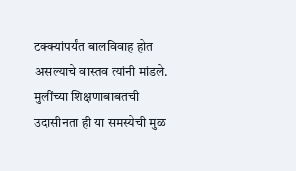टक्क्यांपर्यंत बालविवाह होत असल्याचे वास्तव त्यांनी मांडले. मुलींच्या शिक्षणाबाबतची उदासीनता ही या समस्येची मुळ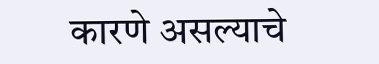कारणे असल्याचे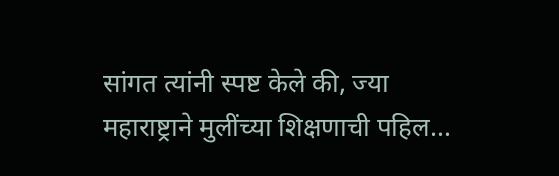सांगत त्यांनी स्पष्ट केले की, ज्या महाराष्ट्राने मुलींच्या शिक्षणाची पहिल...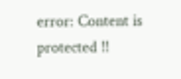error: Content is protected !!